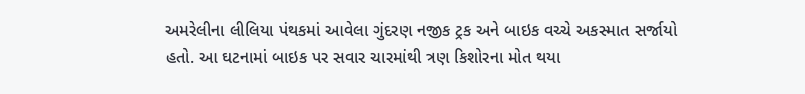અમરેલીના લીલિયા પંથકમાં આવેલા ગુંદરણ નજીક ટ્રક અને બાઇક વચ્ચે અકસ્માત સર્જાયો હતો. આ ઘટનામાં બાઇક પર સવાર ચારમાંથી ત્રણ કિશોરના મોત થયા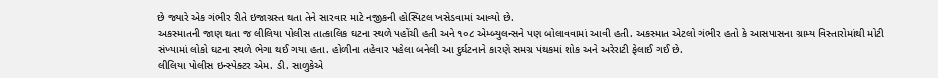છે જ્યારે એક ગંભીર રીતે ઇજાગ્રસ્ત થતા તેને સારવાર માટે નજીકની હોસ્પિટલ ખસેડવામાં આવ્યો છે.
અકસ્માતની જાણ થતા જ લીલિયા પોલીસ તાત્કાલિક ઘટના સ્થળે પહોંચી હતી અને ૧૦૮ એમ્બ્યુલન્સને પણ બોલાવવામાં આવી હતી. અકસ્માત એટલો ગંભીર હતો કે આસપાસના ગ્રામ્ય વિસ્તારોમાંથી મોટી સંખ્યામાં લોકો ઘટના સ્થળે ભેગા થઈ ગયા હતા. હોળીના તહેવાર પહેલા બનેલી આ દુર્ઘટનાને કારણે સમગ્ર પંથકમાં શોક અને અરેરાટી ફેલાઈ ગઈ છે.
લીલિયા પોલીસ ઇન્સ્પેક્ટર એમ. ડી. સાળુકેએ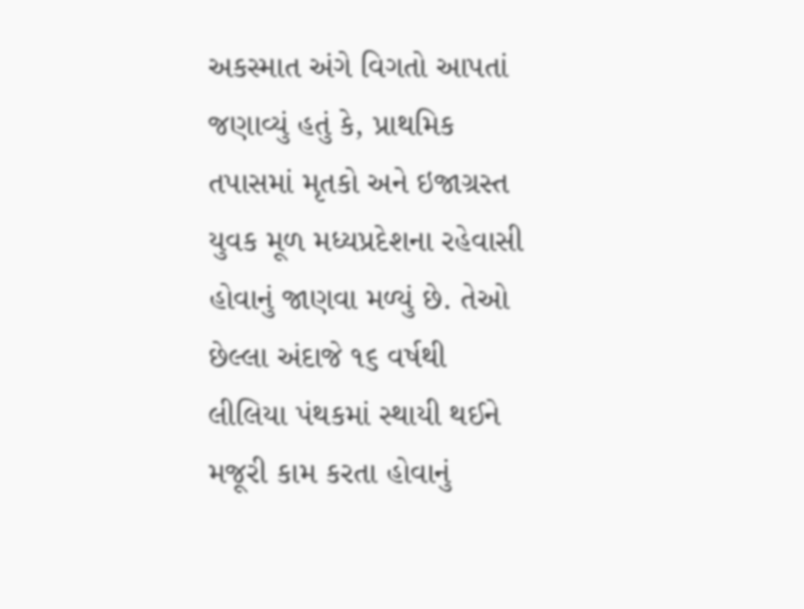અકસ્માત અંગે વિગતો આપતાં જણાવ્યું હતું કે, પ્રાથમિક તપાસમાં મૃતકો અને ઇજાગ્રસ્ત યુવક મૂળ મધ્યપ્રદેશના રહેવાસી હોવાનું જાણવા મળ્યું છે. તેઓ છેલ્લા અંદાજે ૧૬ વર્ષથી લીલિયા પંથકમાં સ્થાયી થઈને મજૂરી કામ કરતા હોવાનું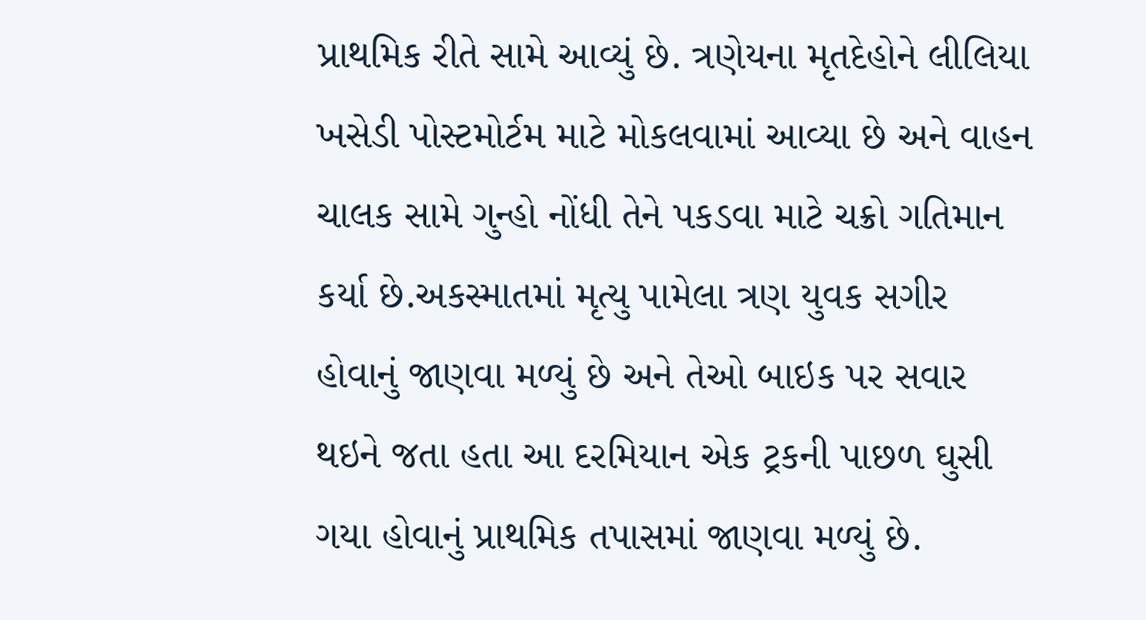પ્રાથમિક રીતે સામે આવ્યું છે. ત્રણેયના મૃતદેહોને લીલિયા ખસેડી પોસ્ટમોર્ટમ માટે મોકલવામાં આવ્યા છે અને વાહન ચાલક સામે ગુન્હો નોંધી તેને પકડવા માટે ચક્રો ગતિમાન કર્યા છે.અકસ્માતમાં મૃત્યુ પામેલા ત્રણ યુવક સગીર હોવાનું જાણવા મળ્યું છે અને તેઓ બાઇક પર સવાર થઇને જતા હતા આ દરમિયાન એક ટ્રકની પાછળ ઘુસી ગયા હોવાનું પ્રાથમિક તપાસમાં જાણવા મળ્યું છે.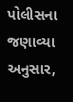પોલીસના જણાવ્યા અનુસાર,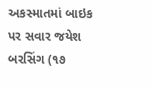અકસ્માતમાં બાઇક પર સવાર જયેશ બરસિંગ (૧૭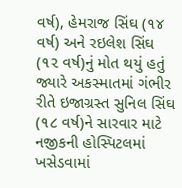વર્ષ), હેમરાજ સિંઘ (૧૪ વર્ષ) અને રઇલેશ સિંઘ (૧૨ વર્ષ)નું મોત થયું હતું જ્યારે અકસ્માતમાં ગંભીર રીતે ઇજાગ્રસ્ત સુનિલ સિંઘ (૧૮ વર્ષ)ને સારવાર માટે નજીકની હોસ્પિટલમાં ખસેડવામાં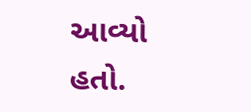આવ્યો હતો.